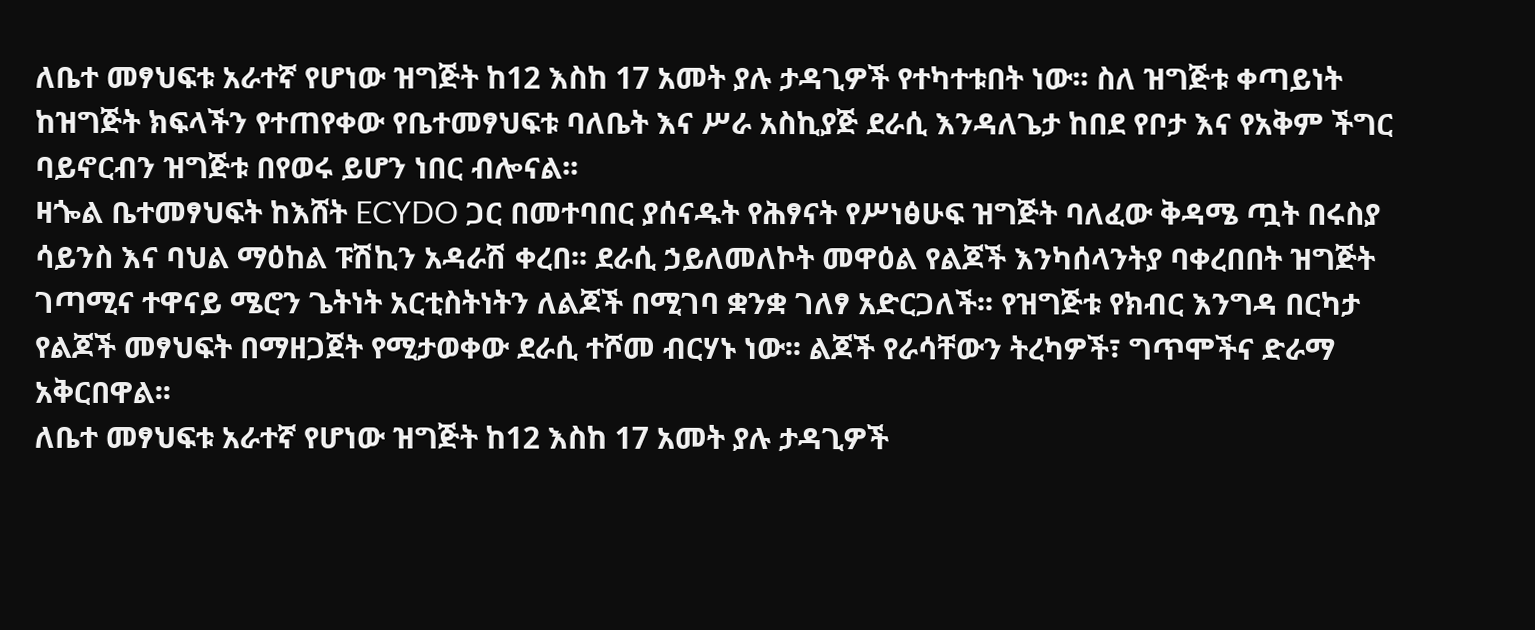ለቤተ መፃህፍቱ አራተኛ የሆነው ዝግጅት ከ12 እስከ 17 አመት ያሉ ታዳጊዎች የተካተቱበት ነው፡፡ ስለ ዝግጅቱ ቀጣይነት ከዝግጅት ክፍላችን የተጠየቀው የቤተመፃህፍቱ ባለቤት እና ሥራ አስኪያጅ ደራሲ እንዳለጌታ ከበደ የቦታ እና የአቅም ችግር ባይኖርብን ዝግጅቱ በየወሩ ይሆን ነበር ብሎናል፡፡
ዛጐል ቤተመፃህፍት ከእሸት ECYDO ጋር በመተባበር ያሰናዱት የሕፃናት የሥነፅሁፍ ዝግጅት ባለፈው ቅዳሜ ጧት በሩስያ ሳይንስ እና ባህል ማዕከል ፑሽኪን አዳራሽ ቀረበ፡፡ ደራሲ ኃይለመለኮት መዋዕል የልጆች እንካሰላንትያ ባቀረበበት ዝግጅት ገጣሚና ተዋናይ ሜሮን ጌትነት አርቲስትነትን ለልጆች በሚገባ ቋንቋ ገለፃ አድርጋለች፡፡ የዝግጅቱ የክብር እንግዳ በርካታ የልጆች መፃህፍት በማዘጋጀት የሚታወቀው ደራሲ ተሾመ ብርሃኑ ነው፡፡ ልጆች የራሳቸውን ትረካዎች፣ ግጥሞችና ድራማ አቅርበዋል፡፡
ለቤተ መፃህፍቱ አራተኛ የሆነው ዝግጅት ከ12 እስከ 17 አመት ያሉ ታዳጊዎች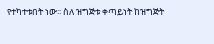የተካተቱበት ነው፡፡ ስለ ዝግጅቱ ቀጣይነት ከዝግጅት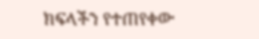ክፍላችን የተጠየቀው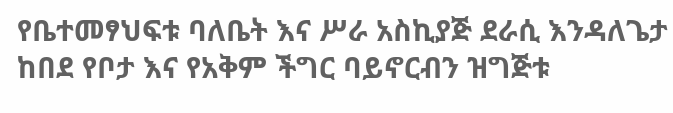የቤተመፃህፍቱ ባለቤት እና ሥራ አስኪያጅ ደራሲ እንዳለጌታ ከበደ የቦታ እና የአቅም ችግር ባይኖርብን ዝግጅቱ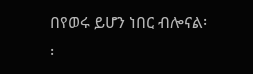በየወሩ ይሆን ነበር ብሎናል፡፡